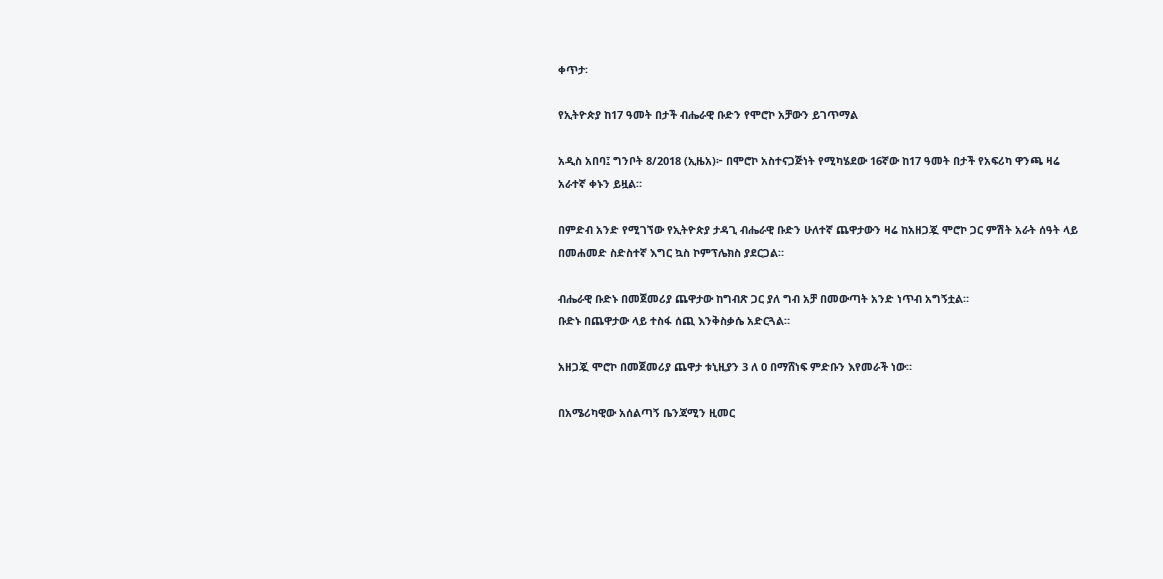ቀጥታ፡

የኢትዮጵያ ከ17 ዓመት በታች ብሔራዊ ቡድን የሞሮኮ አቻውን ይገጥማል

አዲስ አበባ፤ ግንቦት 8/2018 (ኢዜአ)፦ በሞሮኮ አስተናጋጅነት የሚካሄደው 16ኛው ከ17 ዓመት በታች የአፍሪካ ዋንጫ ዛሬ አራተኛ ቀኑን ይዟል።

በምድብ አንድ የሚገኘው የኢትዮጵያ ታዳጊ ብሔራዊ ቡድን ሁለተኛ ጨዋታውን ዛሬ ከአዘጋጇ ሞሮኮ ጋር ምሽት አራት ሰዓት ላይ በመሐመድ ስድስተኛ እግር ኳስ ኮምፕሌክስ ያደርጋል።

ብሔራዊ ቡድኑ በመጀመሪያ ጨዋታው ከግብጽ ጋር ያለ ግብ አቻ በመውጣት አንድ ነጥብ አግኝቷል።
ቡድኑ በጨዋታው ላይ ተስፋ ሰጪ እንቅስቃሴ አድርጓል።

አዘጋጇ ሞሮኮ በመጀመሪያ ጨዋታ ቱኒዚያን 3 ለ 0 በማሸነፍ ምድቡን እየመራች ነው።

በአሜሪካዊው አሰልጣኝ ቤንጃሚን ዚመር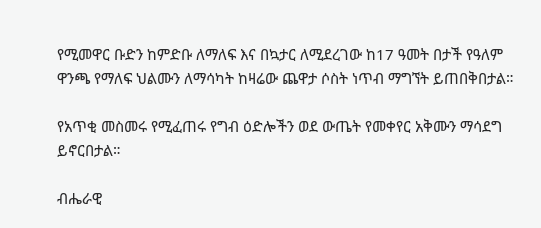የሚመዋር ቡድን ከምድቡ ለማለፍ እና በኳታር ለሚደረገው ከ17 ዓመት በታች የዓለም ዋንጫ የማለፍ ህልሙን ለማሳካት ከዛሬው ጨዋታ ሶስት ነጥብ ማግኘት ይጠበቅበታል።

የአጥቂ መስመሩ የሚፈጠሩ የግብ ዕድሎችን ወደ ውጤት የመቀየር አቅሙን ማሳደግ ይኖርበታል።

ብሔራዊ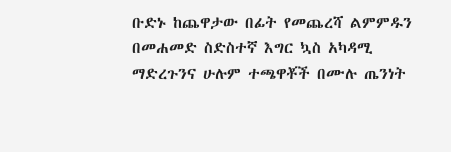ቡድኑ ከጨዋታው በፊት የመጨረሻ ልምምዱን በመሐመድ ስድስተኛ እግር ኳስ አካዳሚ ማድረጉንና ሁሉም ተጫዋቾች በሙሉ ጤንነት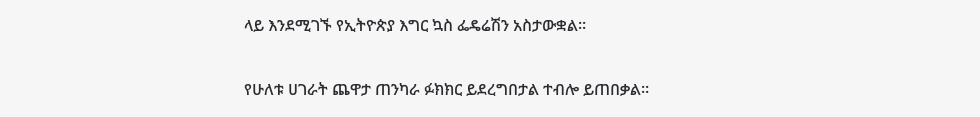ላይ እንደሚገኙ የኢትዮጵያ እግር ኳስ ፌዴሬሽን አስታውቋል።

የሁለቱ ሀገራት ጨዋታ ጠንካራ ፉክክር ይደረግበታል ተብሎ ይጠበቃል።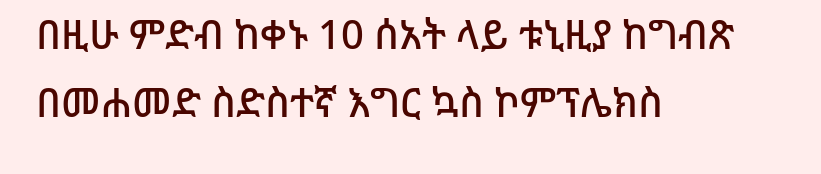በዚሁ ምድብ ከቀኑ 10 ሰአት ላይ ቱኒዚያ ከግብጽ በመሐመድ ስድስተኛ እግር ኳስ ኮምፕሌክስ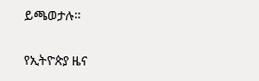ይጫወታሉ።

የኢትዮጵያ ዜና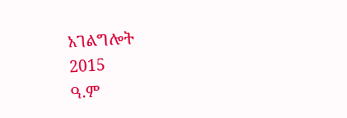አገልግሎት
2015
ዓ.ም